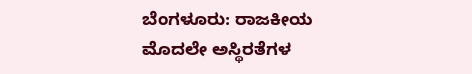ಬೆಂಗಳೂರು: ರಾಜಕೀಯ ಮೊದಲೇ ಅಸ್ಥಿರತೆಗಳ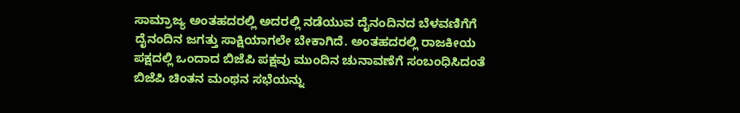ಸಾಮ್ರಾಜ್ಯ ಅಂತಹದರಲ್ಲಿ ಅದರಲ್ಲಿ ನಡೆಯುವ ದೈನಂದಿನದ ಬೆಳವಣಿಗೆಗೆ ದೈನಂದಿನ ಜಗತ್ತು ಸಾಕ್ಷಿಯಾಗಲೇ ಬೇಕಾಗಿದೆ. ಅಂತಹದರಲ್ಲಿ ರಾಜಕೀಯ ಪಕ್ಷದಲ್ಲಿ ಒಂದಾದ ಬಿಜೆಪಿ ಪಕ್ಷವು ಮುಂದಿನ ಚುನಾವಣೆಗೆ ಸಂಬಂಧಿಸಿದಂತೆ ಬಿಜೆಪಿ ಚಿಂತನ ಮಂಥನ ಸಭೆಯನ್ನು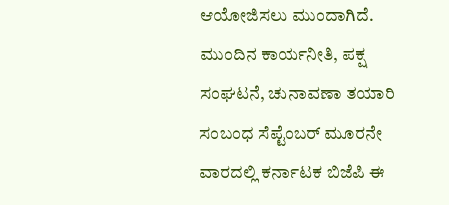ಆಯೋಜಿಸಲು ಮುಂದಾಗಿದೆ. ಮುಂದಿನ ಕಾರ್ಯನೀತಿ, ಪಕ್ಷ ಸಂಘಟನೆ, ಚುನಾವಣಾ ತಯಾರಿ ಸಂಬಂಧ ಸೆಪ್ಟೆಂಬರ್ ಮೂರನೇ ವಾರದಲ್ಲಿ ಕರ್ನಾಟಕ ಬಿಜೆಪಿ ಈ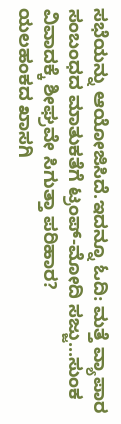ಸಭೆಯನ್ನು ಆಯೋಜಿಸಿದೆ.ಇದನ್ನೂ ಓದಿ: ಮತ್ತೆ ವ್ಯಾಪಾರ ಸಂಬಂಧದ ಮಾತುಕತೆಗೆ ಟ್ರಂಪ್-ಮೋದಿ ಸಜ್ಜು...ಸುಂಕ ವಿವಾದಕ್ಕೆ ಶೀಘ್ರವೇ ಸಿಗುತ್ತಾ ಪರಿಹಾರ?
ಯಲಹಂಕದ ಖಾಸಗಿ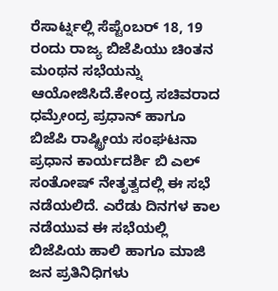ರೆಸಾರ್ಟ್ನಲ್ಲಿ ಸೆಪ್ಟೆಂಬರ್ 18, 19 ರಂದು ರಾಜ್ಯ ಬಿಜೆಪಿಯು ಚಿಂತನ ಮಂಥನ ಸಭೆಯನ್ನು ಆಯೋಜಿಸಿದೆ.ಕೇಂದ್ರ ಸಚಿವರಾದ ಧಮ್ರೇಂದ್ರ ಪ್ರಧಾನ್ ಹಾಗೂ ಬಿಜೆಪಿ ರಾಷ್ಟ್ರೀಯ ಸಂಘಟನಾ ಪ್ರಧಾನ ಕಾರ್ಯದರ್ಶಿ ಬಿ ಎಲ್ ಸಂತೋಷ್ ನೇತೃತ್ವದಲ್ಲಿ ಈ ಸಭೆ ನಡೆಯಲಿದೆ. ಎರೆಡು ದಿನಗಳ ಕಾಲ ನಡೆಯುವ ಈ ಸಭೆಯಲ್ಲಿ ಬಿಜೆಪಿಯ ಹಾಲಿ ಹಾಗೂ ಮಾಜಿ ಜನ ಪ್ರತಿನಿಧಿಗಳು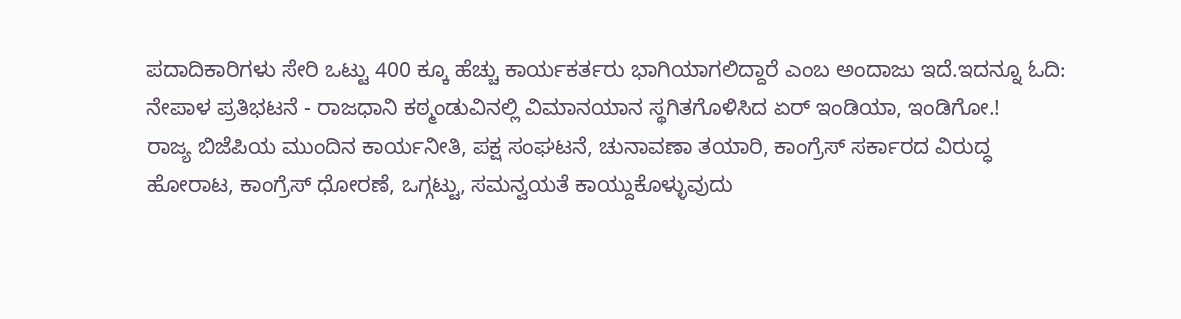ಪದಾದಿಕಾರಿಗಳು ಸೇರಿ ಒಟ್ಟು 400 ಕ್ಕೂ ಹೆಚ್ಚು ಕಾರ್ಯಕರ್ತರು ಭಾಗಿಯಾಗಲಿದ್ದಾರೆ ಎಂಬ ಅಂದಾಜು ಇದೆ.ಇದನ್ನೂ ಓದಿ: ನೇಪಾಳ ಪ್ರತಿಭಟನೆ - ರಾಜಧಾನಿ ಕಠ್ಮಂಡುವಿನಲ್ಲಿ ವಿಮಾನಯಾನ ಸ್ಥಗಿತಗೊಳಿಸಿದ ಏರ್ ಇಂಡಿಯಾ, ಇಂಡಿಗೋ.!
ರಾಜ್ಯ ಬಿಜೆಪಿಯ ಮುಂದಿನ ಕಾರ್ಯನೀತಿ, ಪಕ್ಷ ಸಂಘಟನೆ, ಚುನಾವಣಾ ತಯಾರಿ, ಕಾಂಗ್ರೆಸ್ ಸರ್ಕಾರದ ವಿರುದ್ಧ ಹೋರಾಟ, ಕಾಂಗ್ರೆಸ್ ಧೋರಣೆ, ಒಗ್ಗಟ್ಟು, ಸಮನ್ವಯತೆ ಕಾಯ್ದುಕೊಳ್ಳುವುದು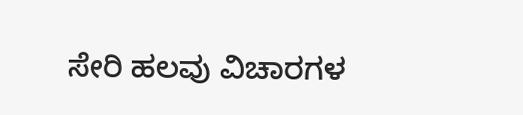ಸೇರಿ ಹಲವು ವಿಚಾರಗಳ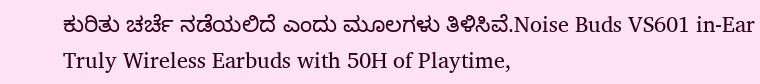ಕುರಿತು ಚರ್ಚೆ ನಡೆಯಲಿದೆ ಎಂದು ಮೂಲಗಳು ತಿಳಿಸಿವೆ.Noise Buds VS601 in-Ear Truly Wireless Earbuds with 50H of Playtime,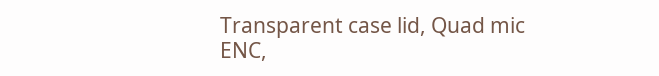Transparent case lid, Quad mic ENC,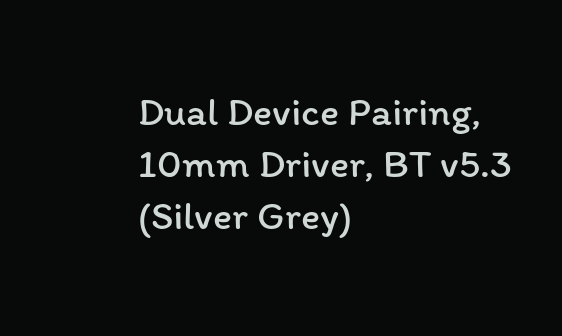Dual Device Pairing, 10mm Driver, BT v5.3 (Silver Grey)